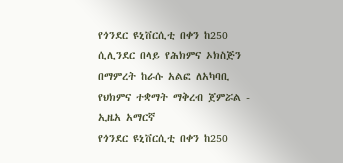የጎንደር ዩኒቨርሲቲ በቀን ከ250 ሲሊንደር በላይ የሕክምና ኦክስጅን በማምረት ከራሱ አልፎ ለአካባቢ የህክምና ተቋማት ማቅረብ ጀምሯል - ኢዜአ አማርኛ
የጎንደር ዩኒቨርሲቲ በቀን ከ250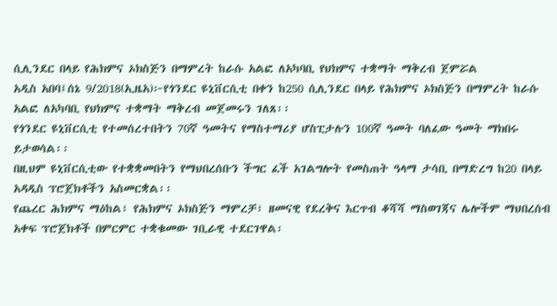ሲሊንደር በላይ የሕክምና ኦክስጅን በማምረት ከራሱ አልፎ ለአካባቢ የህክምና ተቋማት ማቅረብ ጀምሯል
አዲስ አበባ፤ሰኔ 9/2018(ኢዜአ)፦የጎንደር ዩኒቨርሲቲ በቀን ከ250 ሲሊንደር በላይ የሕክምና ኦክስጅን በማምረት ከራሱ አልፎ ለአካባቢ የህክምና ተቋማት ማቅረብ መጀመሩን ገለጸ፡፡
የጎንደር ዩኒቨርሲቲ የተመሰረተበትን 70ኛ ዓመትና የማስተማሪያ ሆስፒታሉን 100ኛ ዓመት ባለፈው ዓመት ማክበሩ ይታወሳል፡፡
በዚህም ዩኒቨርሲቲው የተቋቋመበትን የማህበረሰቡን ችግር ፈች አገልግሎት የመስጠት ዓላማ ታሳቢ በማድረግ ከ20 በላይ አዳዲስ ፕሮጀክቶችን አስመርቋል፡፡
የጨረር ሕክምና ማዕከል፣ የሕክምና ኦክስጅን ማምረቻ፣ ዘመናዊ የደረቅና እርጥብ ቆሻሻ ማስወገጃና ሌሎችም ማህበረሰብ አቀፍ ፕሮጀክቶች በምርምር ተቋቁመው ገቢራዊ ተደርገዋል፡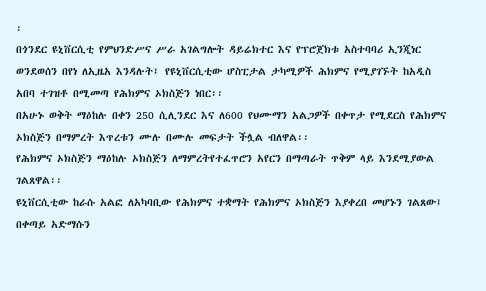፡
በጎንደር ዩኒቨርሲቲ የምህንድሥና ሥራ አገልግሎት ዳይሬክተር እና የፕሮጀክቱ አስተባባሪ ኢንጂነር ወንደወሰን በየነ ለኢዜአ እንዳሉት፤ የዩኒቨርሲቲው ሆስፒታል ታካሚዎች ሕክምና የሚያገኙት ከአዲስ አበባ ተገዝቶ በሚመጣ የሕክምና ኦክስጅን ነበር፡፡
በአሁኑ ወቅት ማዕከሉ በቀን 250 ሲሊንደር እና ለ600 የህሙማን አልጋዎች በቀጥታ የሚደርስ የሕክምና ኦክስጅን በማምረት እጥረቱን ሙሉ በሙሉ መፍታት ችሏል ብለዋል፡፡
የሕክምና ኦክስጅን ማዕከሉ ኦክስጅን ለማምረትየተፈጥሮን አየርን በማጣራት ጥቅም ላይ እንደሚያውል ገልጸዋል፡፡
ዩኒቨርሲቲው ከራሱ አልፎ ለአካባቢው የሕክምና ተቋማት የሕክምና ኦክስጅን እያቀረበ መሆኑን ገልጸው፤ በቀጣይ አድማሱን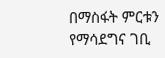በማስፋት ምርቱን የማሳደግና ገቢ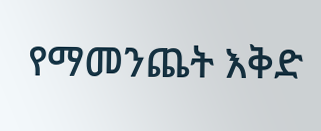የማመንጨት እቅድ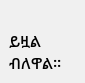ይዟል ብለዋል፡፡